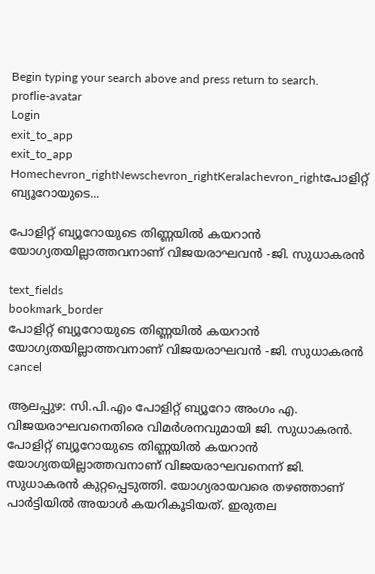Begin typing your search above and press return to search.
proflie-avatar
Login
exit_to_app
exit_to_app
Homechevron_rightNewschevron_rightKeralachevron_rightപോളിറ്റ് ബ്യൂറോയുടെ...

പോളിറ്റ് ബ്യൂറോയുടെ തിണ്ണയില്‍ കയറാന്‍ യോഗ്യതയില്ലാത്തവനാണ് വിജയരാഘവൻ -ജി. സുധാകരൻ

text_fields
bookmark_border
പോളിറ്റ് ബ്യൂറോയുടെ തിണ്ണയില്‍ കയറാന്‍ യോഗ്യതയില്ലാത്തവനാണ് വിജയരാഘവൻ -ജി. സുധാകരൻ
cancel

ആലപ്പുഴ: സി.പി.എം പോളിറ്റ് ബ്യൂറോ അംഗം എ. വിജയരാഘവനെതിരെ വിമര്‍ശനവുമായി ജി. സുധാകരന്‍. പോളിറ്റ് ബ്യൂറോയുടെ തിണ്ണയില്‍ കയറാന്‍ യോഗ്യതയില്ലാത്തവനാണ് വിജയരാഘവനെന്ന് ജി. സുധാകരൻ കുറ്റപ്പെടുത്തി. യോഗ്യരായവരെ തഴഞ്ഞാണ് പാർട്ടിയിൽ അ‍യാൾ കയറികൂടിയത്. ഇരുതല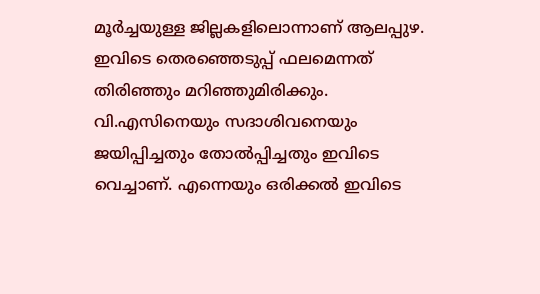മൂര്‍ച്ചയുള്ള ജില്ലകളിലൊന്നാണ് ആലപ്പുഴ. ഇവിടെ തെരഞ്ഞെടുപ്പ് ഫലമെന്നത് തിരിഞ്ഞും മറിഞ്ഞുമിരിക്കും. വി.എസിനെയും സദാശിവനെയും ജയിപ്പിച്ചതും തോല്‍പ്പിച്ചതും ഇവിടെ വെച്ചാണ്. എന്നെയും ഒരിക്കല്‍ ഇവിടെ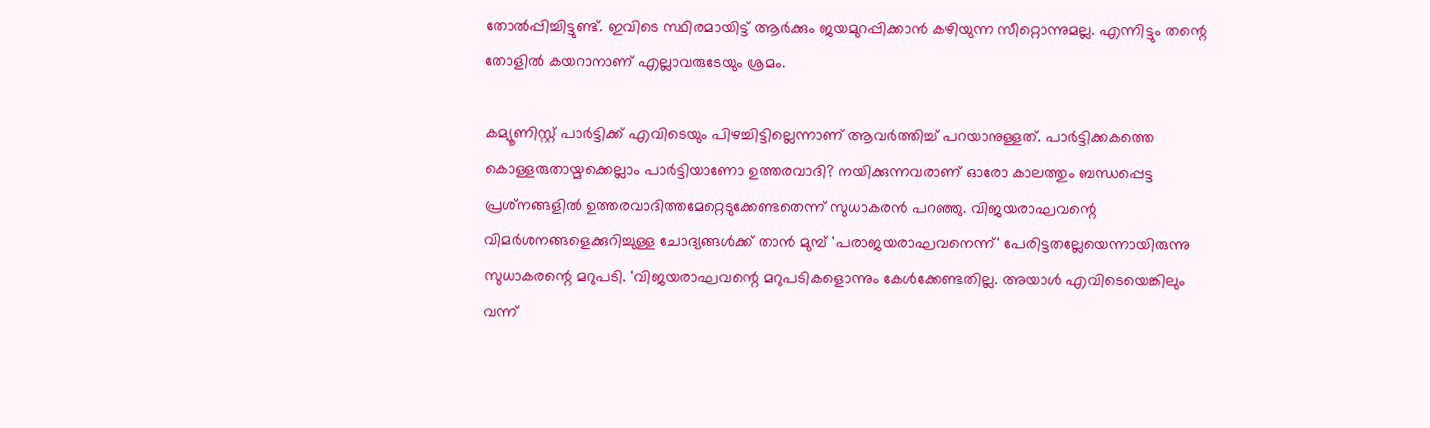തോല്‍പ്പിച്ചിട്ടുണ്ട്. ഇവിടെ സ്ഥിരമായിട്ട് ആര്‍ക്കും ജയമുറപ്പിക്കാന്‍ കഴിയുന്ന സീറ്റൊന്നുമല്ല. എന്നിട്ടും തന്റെ തോളില്‍ കയറാനാണ് എല്ലാവരുടേയും ശ്രമം.

കമ്യൂണിസ്റ്റ് പാര്‍ട്ടിക്ക് എവിടെയും പിഴച്ചിട്ടില്ലെന്നാണ് ആവര്‍ത്തിച്ച് പറയാനുള്ളത്. പാര്‍ട്ടിക്കകത്തെ കൊള്ളരുതായ്മക്കെല്ലാം പാര്‍ട്ടിയാണോ ഉത്തരവാദി? നയിക്കുന്നവരാണ് ഓരോ കാലത്തും ബന്ധപ്പെട്ട പ്രശ്‌നങ്ങളില്‍ ഉത്തരവാദിത്തമേറ്റെടുക്കേണ്ടതെന്ന് സുധാകരന്‍ പറഞ്ഞു. വിജയരാഘവന്റെ വിമര്‍ശനങ്ങളെക്കുറിച്ചുള്ള ചോദ്യങ്ങള്‍ക്ക് താന്‍ മുമ്പ് 'പരാജയരാഘവനെന്ന്' പേരിട്ടതല്ലേയെന്നായിരുന്നു സുധാകരന്റെ മറുപടി. 'വിജയരാഘവന്റെ മറുപടികളൊന്നും കേള്‍ക്കേണ്ടതില്ല. അയാള്‍ എവിടെയെങ്കിലും വന്ന്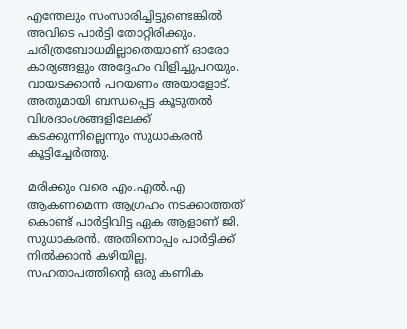എന്തേലും സംസാരിച്ചിട്ടുണ്ടെങ്കില്‍ അവിടെ പാര്‍ട്ടി തോറ്റിരിക്കും. ചരിത്രബോധമില്ലാതെയാണ് ഓരോ കാര്യങ്ങളും അദ്ദേഹം വിളിച്ചുപറയും. വായടക്കാന്‍ പറയണം അയാളോട്. അതുമായി ബന്ധപ്പെട്ട കൂടുതൽ വിശദാംശങ്ങളിലേക്ക് കടക്കുന്നില്ലെന്നും സുധാകരന്‍ കൂട്ടിച്ചേര്‍ത്തു.

മരിക്കും വരെ എം.എൽ.എ ആകണമെന്ന ആഗ്രഹം നടക്കാത്തത് കൊണ്ട് പാർട്ടിവിട്ട ഏക ആളാണ് ജി. സുധാകരൻ. അതിനൊപ്പം പാർട്ടിക്ക് നിൽക്കാൻ കഴിയില്ല. സഹതാപത്തിന്റെ ഒരു കണിക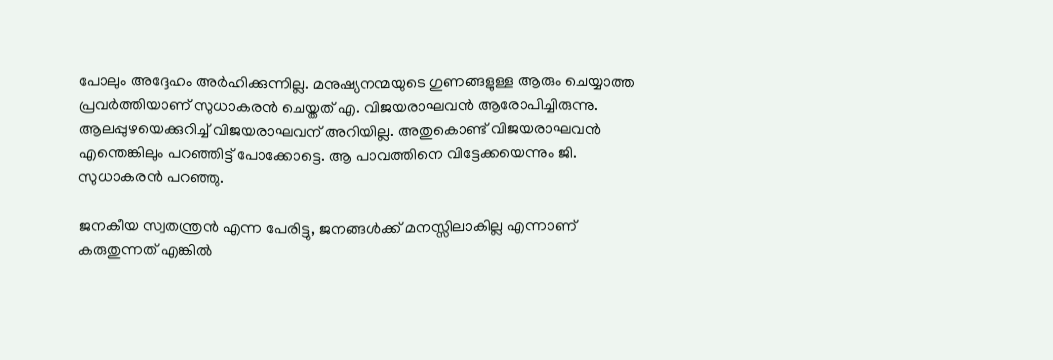പോലും അദ്ദേഹം അർഹിക്കുന്നില്ല. മനുഷ്യനന്മയുടെ ഗുണങ്ങളുള്ള ആരും ചെയ്യാത്ത പ്രവർത്തിയാണ് സുധാകരൻ ചെയ്തത് എ. വിജയരാഘവൻ ആരോപിച്ചിരുന്നു. ആലപ്പുഴയെക്കുറിച്ച് വിജയരാഘവന് അറിയില്ല. അതുകൊണ്ട് വിജയരാഘവൻ എന്തെങ്കിലും പറഞ്ഞിട്ട് പോക്കോട്ടെ. ആ പാവത്തിനെ വിട്ടേക്കയെന്നും ജി. സുധാകരൻ പറഞ്ഞു.

ജനകീയ സ്വതന്ത്രൻ എന്ന പേരിട്ടു, ജനങ്ങൾക്ക് മനസ്സിലാകില്ല എന്നാണ് കരുതുന്നത് എങ്കിൽ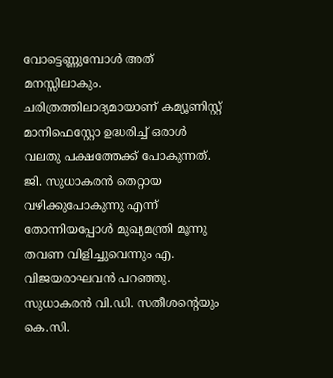വോട്ടെണ്ണുമ്പോൾ അത് മനസ്സിലാകും. ചരിത്രത്തിലാദ്യമായാണ് കമ്യൂണിസ്റ്റ് മാനിഫെസ്റ്റോ ഉദ്ധരിച്ച് ഒരാൾ വലതു പക്ഷത്തേക്ക് പോകുന്നത്. ജി. സുധാകരൻ തെറ്റായ വഴിക്കുപോകുന്നു എന്ന് തോന്നിയപ്പോൾ മുഖ്യമന്ത്രി മൂന്നു തവണ വിളിച്ചുവെന്നും എ. വിജയരാഘവൻ പറഞ്ഞു. സുധാകരൻ വി.ഡി. സതീശന്‍റെയും കെ.സി.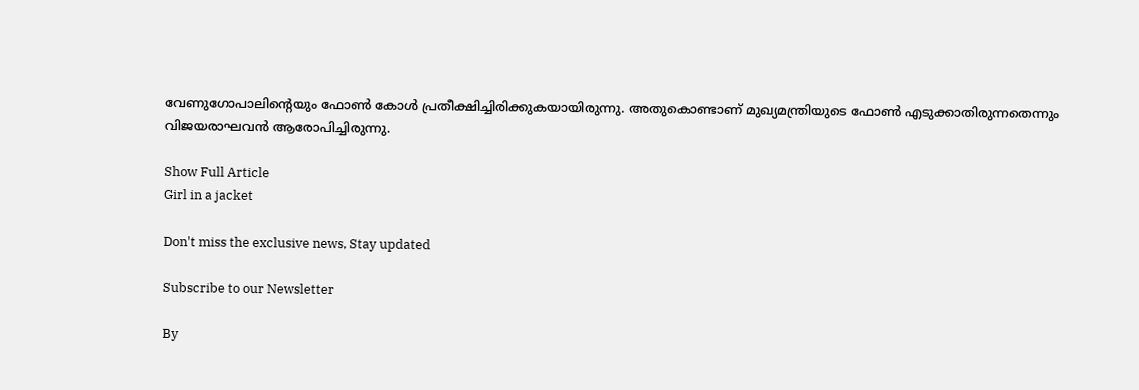വേണുഗോപാലിന്‍റെയും ഫോൺ കോൾ പ്രതീക്ഷിച്ചിരിക്കുകയായിരുന്നു. അതുകൊണ്ടാണ് മുഖ്യമന്ത്രിയുടെ ഫോൺ എടുക്കാതിരുന്നതെന്നും വിജയരാഘവൻ ആരോപിച്ചിരുന്നു.

Show Full Article
Girl in a jacket

Don't miss the exclusive news, Stay updated

Subscribe to our Newsletter

By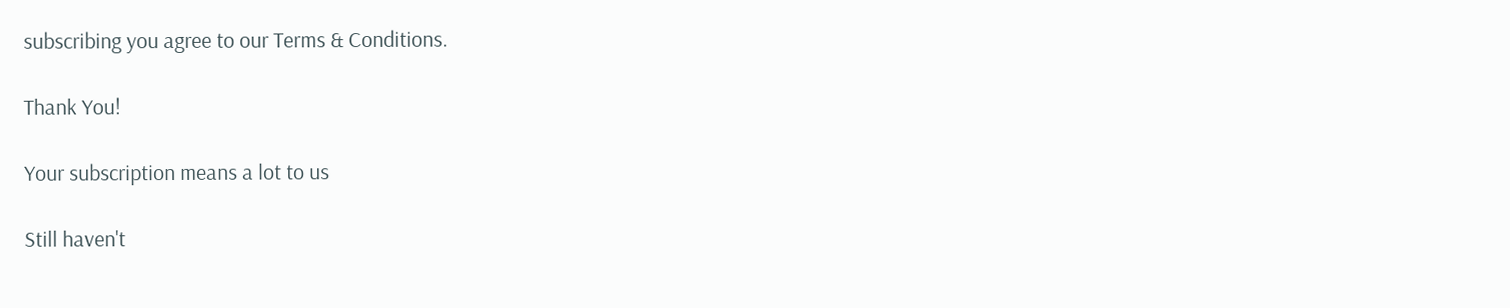subscribing you agree to our Terms & Conditions.

Thank You!

Your subscription means a lot to us

Still haven't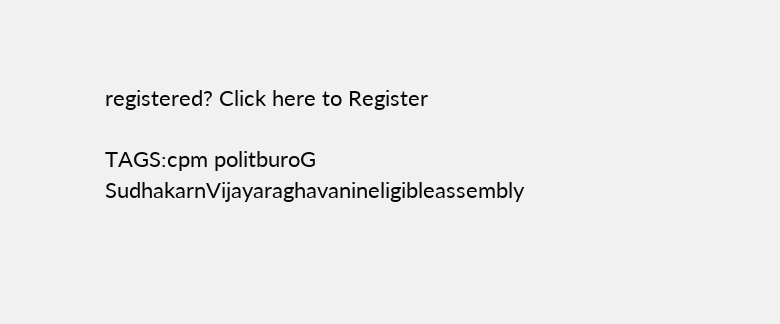registered? Click here to Register

TAGS:cpm politburoG SudhakarnVijayaraghavanineligibleassembly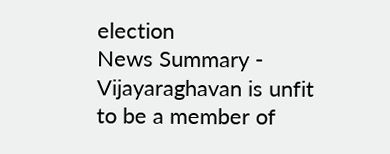election
News Summary - Vijayaraghavan is unfit to be a member of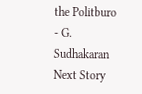the Politburo - G. Sudhakaran
Next Story